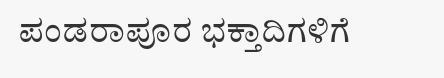ಪಂಡರಾಪೂರ ಭಕ್ತಾದಿಗಳಿಗೆ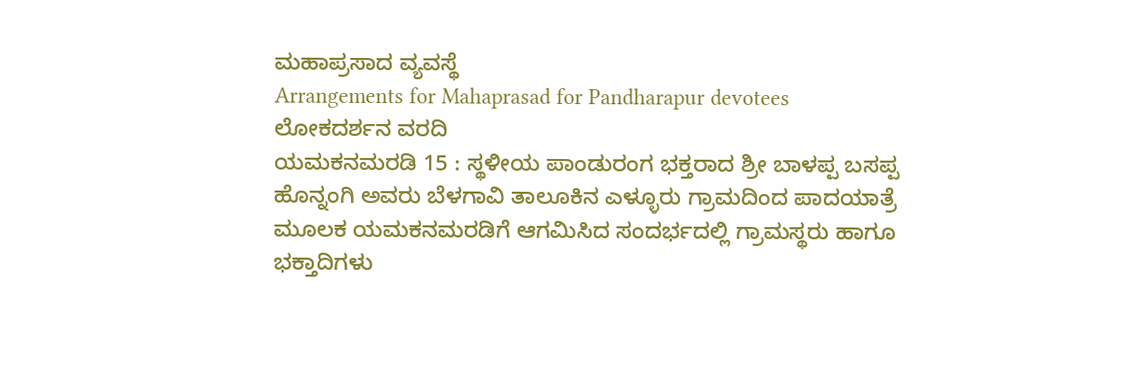ಮಹಾಪ್ರಸಾದ ವ್ಯವಸ್ಥೆ
Arrangements for Mahaprasad for Pandharapur devotees
ಲೋಕದರ್ಶನ ವರದಿ
ಯಮಕನಮರಡಿ 15 : ಸ್ಥಳೀಯ ಪಾಂಡುರಂಗ ಭಕ್ತರಾದ ಶ್ರೀ ಬಾಳಪ್ಪ ಬಸಪ್ಪ ಹೊನ್ನಂಗಿ ಅವರು ಬೆಳಗಾವಿ ತಾಲೂಕಿನ ಎಳ್ಳೂರು ಗ್ರಾಮದಿಂದ ಪಾದಯಾತ್ರೆ ಮೂಲಕ ಯಮಕನಮರಡಿಗೆ ಆಗಮಿಸಿದ ಸಂದರ್ಭದಲ್ಲಿ ಗ್ರಾಮಸ್ಥರು ಹಾಗೂ ಭಕ್ತಾದಿಗಳು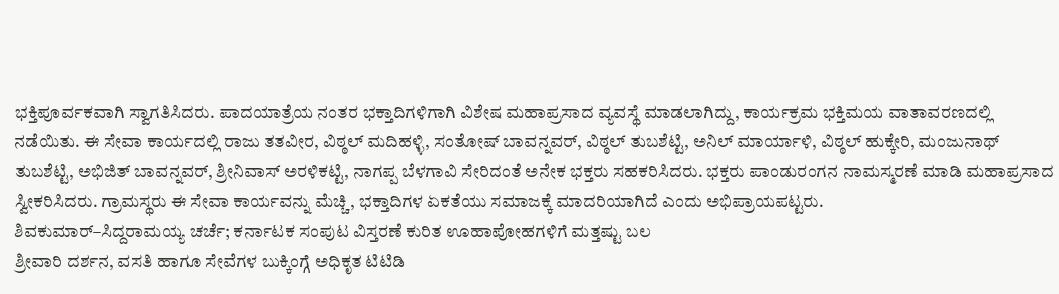ಭಕ್ತಿಪೂರ್ವಕವಾಗಿ ಸ್ವಾಗತಿಸಿದರು. ಪಾದಯಾತ್ರೆಯ ನಂತರ ಭಕ್ತಾದಿಗಳಿಗಾಗಿ ವಿಶೇಷ ಮಹಾಪ್ರಸಾದ ವ್ಯವಸ್ಥೆ ಮಾಡಲಾಗಿದ್ದು, ಕಾರ್ಯಕ್ರಮ ಭಕ್ತಿಮಯ ವಾತಾವರಣದಲ್ಲಿ ನಡೆಯಿತು. ಈ ಸೇವಾ ಕಾರ್ಯದಲ್ಲಿ ರಾಜು ತತವೀರ, ವಿಠ್ಠಲ್ ಮದಿಹಳ್ಳಿ, ಸಂತೋಷ್ ಬಾವನ್ನವರ್, ವಿಠ್ಠಲ್ ತುಬಶೆಟ್ಟಿ, ಅನಿಲ್ ಮಾರ್ಯಾಳಿ, ವಿಠ್ಠಲ್ ಹುಕ್ಕೇರಿ, ಮಂಜುನಾಥ್ ತುಬಶೆಟ್ಟಿ, ಅಭಿಜಿತ್ ಬಾವನ್ನವರ್, ಶ್ರೀನಿವಾಸ್ ಅರಳಿಕಟ್ಟಿ, ನಾಗಪ್ಪ ಬೆಳಗಾವಿ ಸೇರಿದಂತೆ ಅನೇಕ ಭಕ್ತರು ಸಹಕರಿಸಿದರು. ಭಕ್ತರು ಪಾಂಡುರಂಗನ ನಾಮಸ್ಮರಣೆ ಮಾಡಿ ಮಹಾಪ್ರಸಾದ ಸ್ವೀಕರಿಸಿದರು. ಗ್ರಾಮಸ್ಥರು ಈ ಸೇವಾ ಕಾರ್ಯವನ್ನು ಮೆಚ್ಚಿ, ಭಕ್ತಾದಿಗಳ ಏಕತೆಯು ಸಮಾಜಕ್ಕೆ ಮಾದರಿಯಾಗಿದೆ ಎಂದು ಅಭಿಪ್ರಾಯಪಟ್ಟರು.
ಶಿವಕುಮಾರ್–ಸಿದ್ದರಾಮಯ್ಯ ಚರ್ಚೆ; ಕರ್ನಾಟಕ ಸಂಪುಟ ವಿಸ್ತರಣೆ ಕುರಿತ ಊಹಾಪೋಹಗಳಿಗೆ ಮತ್ತಷ್ಟು ಬಲ
ಶ್ರೀವಾರಿ ದರ್ಶನ, ವಸತಿ ಹಾಗೂ ಸೇವೆಗಳ ಬುಕ್ಕಿಂಗ್ಗೆ ಅಧಿಕೃತ ಟಿಟಿಡಿ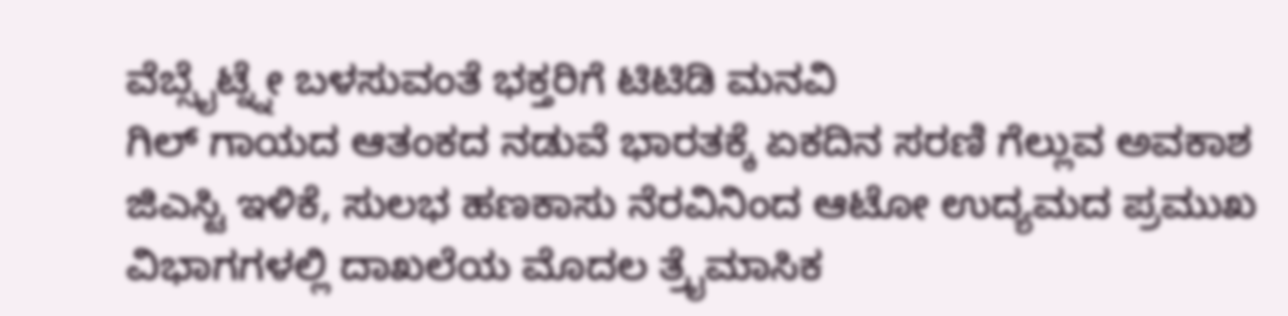ವೆಬ್ಸೈಟ್ನ್ನೇ ಬಳಸುವಂತೆ ಭಕ್ತರಿಗೆ ಟಿಟಿಡಿ ಮನವಿ
ಗಿಲ್ ಗಾಯದ ಆತಂಕದ ನಡುವೆ ಭಾರತಕ್ಕೆ ಏಕದಿನ ಸರಣಿ ಗೆಲ್ಲುವ ಅವಕಾಶ
ಜಿಎಸ್ಟಿ ಇಳಿಕೆ, ಸುಲಭ ಹಣಕಾಸು ನೆರವಿನಿಂದ ಆಟೋ ಉದ್ಯಮದ ಪ್ರಮುಖ ವಿಭಾಗಗಳಲ್ಲಿ ದಾಖಲೆಯ ಮೊದಲ ತ್ರೈಮಾಸಿಕ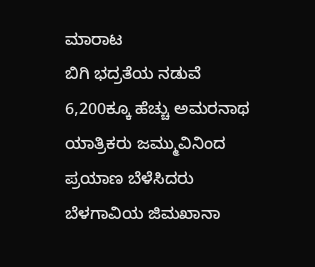ಮಾರಾಟ
ಬಿಗಿ ಭದ್ರತೆಯ ನಡುವೆ 6,200ಕ್ಕೂ ಹೆಚ್ಚು ಅಮರನಾಥ ಯಾತ್ರಿಕರು ಜಮ್ಮುವಿನಿಂದ ಪ್ರಯಾಣ ಬೆಳೆಸಿದರು
ಬೆಳಗಾವಿಯ ಜಿಮಖಾನಾ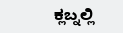ಕ್ಲಬ್ನಲ್ಲಿ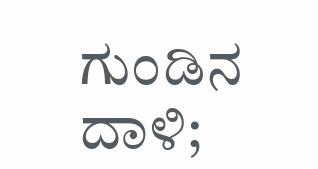ಗುಂಡಿನ ದಾಳಿ;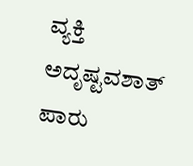ವ್ಯಕ್ತಿ ಅದೃಷ್ಟವಶಾತ್ ಪಾರು